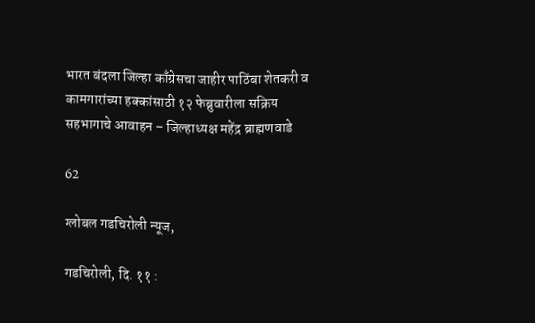भारत बंदला जिल्हा काँग्रेसचा जाहीर पाठिंबा शेतकरी व कामगारांच्या हक्कांसाठी १२ फेब्रुवारीला सक्रिय सहभागाचे आवाहन – जिल्हाध्यक्ष महेंद्र ब्राह्मणवाडे

62

ग्लोबल गडचिरोली न्यूज,

गडचिरोली, दि. ११ :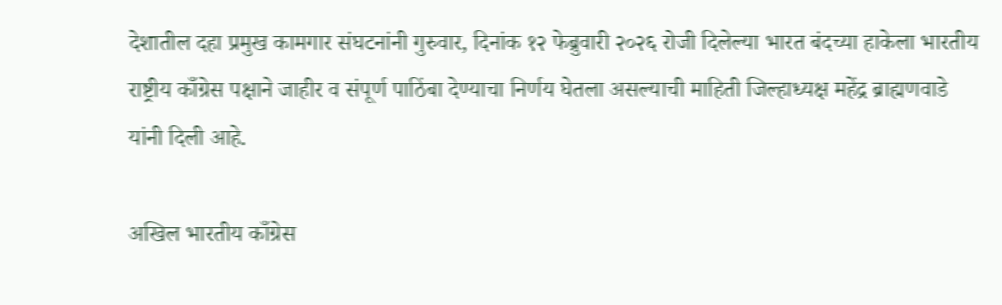देशातील दहा प्रमुख कामगार संघटनांनी गुरुवार, दिनांक १२ फेब्रुवारी २०२६ रोजी दिलेल्या भारत बंदच्या हाकेला भारतीय राष्ट्रीय काँग्रेस पक्षाने जाहीर व संपूर्ण पाठिंबा देण्याचा निर्णय घेतला असल्याची माहिती जिल्हाध्यक्ष महेंद्र ब्राह्मणवाडे यांनी दिली आहे.

अखिल भारतीय काँग्रेस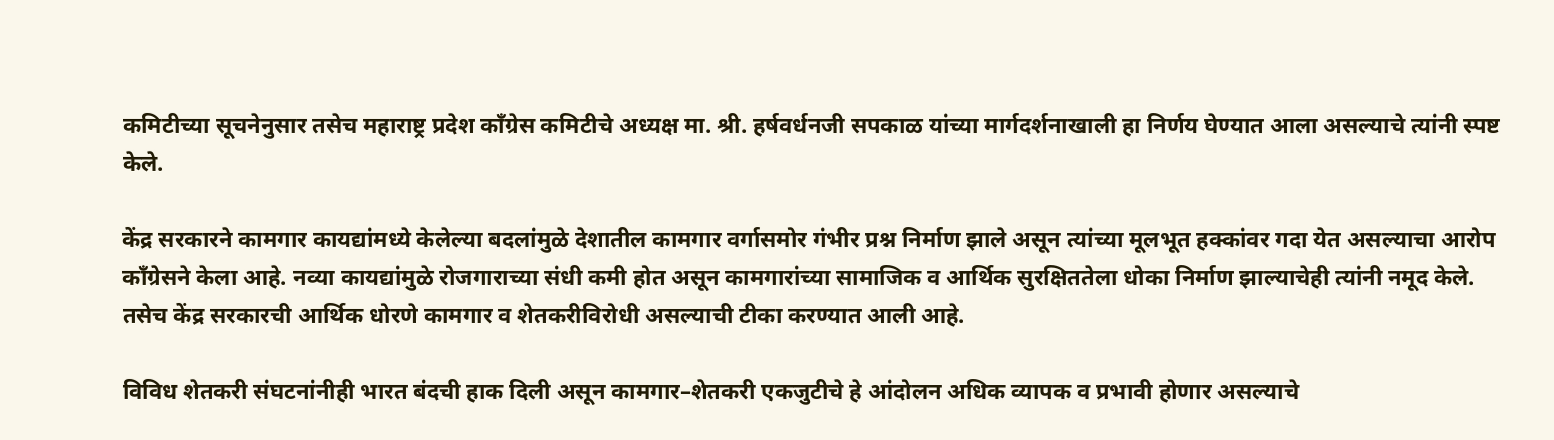कमिटीच्या सूचनेनुसार तसेच महाराष्ट्र प्रदेश काँग्रेस कमिटीचे अध्यक्ष मा. श्री. हर्षवर्धनजी सपकाळ यांच्या मार्गदर्शनाखाली हा निर्णय घेण्यात आला असल्याचे त्यांनी स्पष्ट केले.

केंद्र सरकारने कामगार कायद्यांमध्ये केलेल्या बदलांमुळे देशातील कामगार वर्गासमोर गंभीर प्रश्न निर्माण झाले असून त्यांच्या मूलभूत हक्कांवर गदा येत असल्याचा आरोप काँग्रेसने केला आहे. नव्या कायद्यांमुळे रोजगाराच्या संधी कमी होत असून कामगारांच्या सामाजिक व आर्थिक सुरक्षिततेला धोका निर्माण झाल्याचेही त्यांनी नमूद केले. तसेच केंद्र सरकारची आर्थिक धोरणे कामगार व शेतकरीविरोधी असल्याची टीका करण्यात आली आहे.

विविध शेतकरी संघटनांनीही भारत बंदची हाक दिली असून कामगार–शेतकरी एकजुटीचे हे आंदोलन अधिक व्यापक व प्रभावी होणार असल्याचे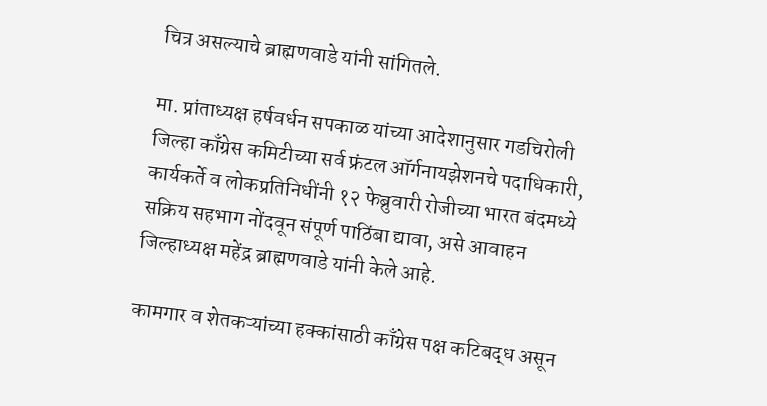चित्र असल्याचे ब्राह्मणवाडे यांनी सांगितले.

मा. प्रांताध्यक्ष हर्षवर्धन सपकाळ यांच्या आदेशानुसार गडचिरोली जिल्हा काँग्रेस कमिटीच्या सर्व फ्रंटल ऑर्गनायझेशनचे पदाधिकारी, कार्यकर्ते व लोकप्रतिनिधींनी १२ फेब्रुवारी रोजीच्या भारत बंदमध्ये सक्रिय सहभाग नोंदवून संपूर्ण पाठिंबा द्यावा, असे आवाहन जिल्हाध्यक्ष महेंद्र ब्राह्मणवाडे यांनी केले आहे.

कामगार व शेतकऱ्यांच्या हक्कांसाठी काँग्रेस पक्ष कटिबद्ध असून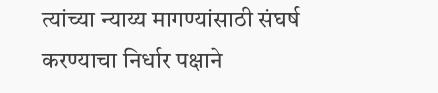त्यांच्या न्याय्य मागण्यांसाठी संघर्ष करण्याचा निर्धार पक्षाने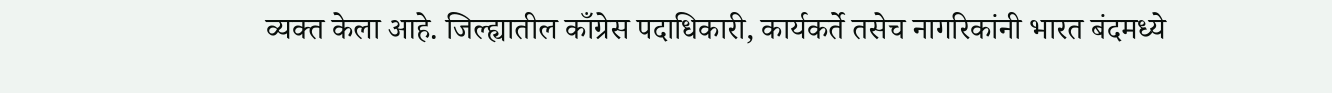व्यक्त केला आहे. जिल्ह्यातील काँग्रेस पदाधिकारी, कार्यकर्ते तसेच नागरिकांनी भारत बंदमध्ये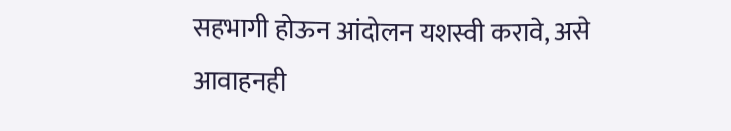सहभागी होऊन आंदोलन यशस्वी करावे, असे आवाहनही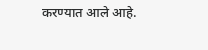करण्यात आले आहे.